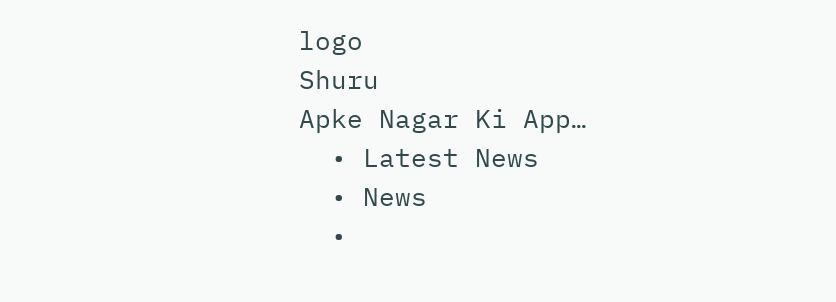logo
Shuru
Apke Nagar Ki App…
  • Latest News
  • News
  •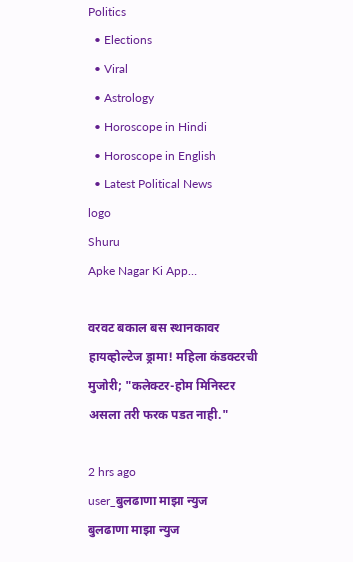Politics
  • Elections
  • Viral
  • Astrology
  • Horoscope in Hindi
  • Horoscope in English
  • Latest Political News
logo
Shuru
Apke Nagar Ki App…

वरवट बकाल बस स्थानकावर हायव्होल्टेज ड्रामा! महिला कंडक्टरची मुजोरी; "कलेक्टर-होम मिनिस्टर असला तरी फरक पडत नाही."

2 hrs ago
user_बुलढाणा माझा न्युज
बुलढाणा माझा न्युज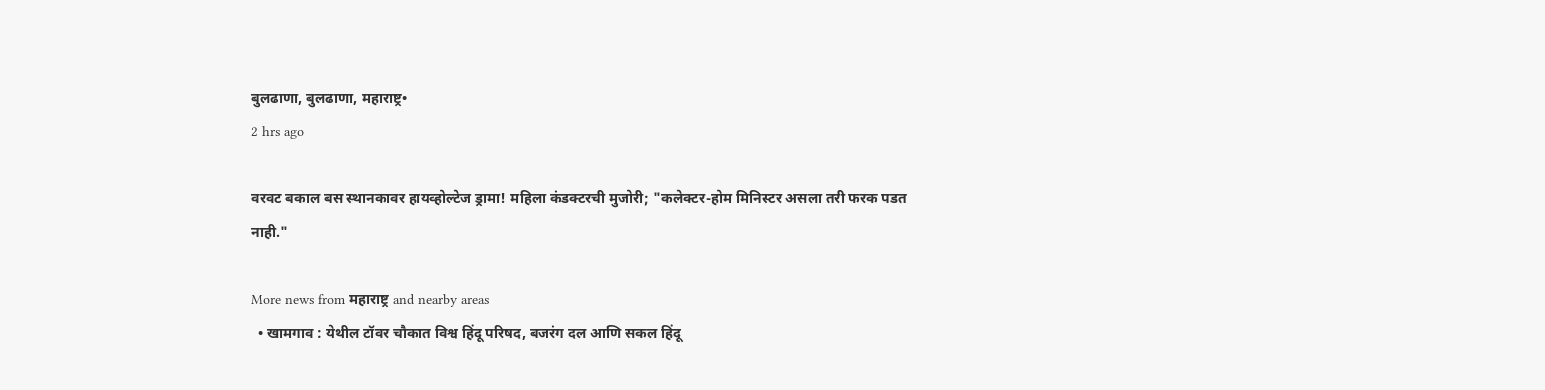बुलढाणा, बुलढाणा, महाराष्ट्र•
2 hrs ago

वरवट बकाल बस स्थानकावर हायव्होल्टेज ड्रामा! महिला कंडक्टरची मुजोरी; "कलेक्टर-होम मिनिस्टर असला तरी फरक पडत नाही."

More news from महाराष्ट्र and nearby areas
  • खामगाव : येथील टॉवर चौकात विश्व हिंदू परिषद, बजरंग दल आणि सकल हिंदू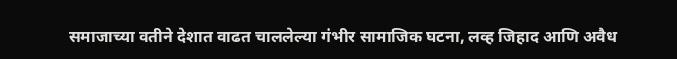समाजाच्या वतीने देशात वाढत चाललेल्या गंभीर सामाजिक घटना, लव्ह जिहाद आणि अवैध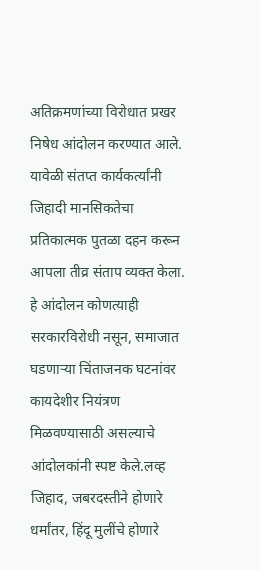अतिक्रमणांच्या विरोधात प्रखर निषेध आंदोलन करण्यात आले. यावेळी संतप्त कार्यकर्त्यांनी जिहादी मानसिकतेचा प्रतिकात्मक पुतळा दहन करून आपला तीव्र संताप व्यक्त केला. हे आंदोलन कोणत्याही सरकारविरोधी नसून, समाजात घडणाऱ्या चिंताजनक घटनांवर कायदेशीर नियंत्रण मिळवण्यासाठी असल्याचे आंदोलकांनी स्पष्ट केले.लव्ह जिहाद, जबरदस्तीने होणारे धर्मांतर, हिंदू मुलींचे होणारे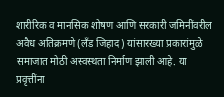शारीरिक व मानसिक शोषण आणि सरकारी जमिनींवरील अवैध अतिक्रमणे (लँड जिहाद) यांसारख्या प्रकारांमुळे समाजात मोठी अस्वस्थता निर्माण झाली आहे. या प्रवृत्तींना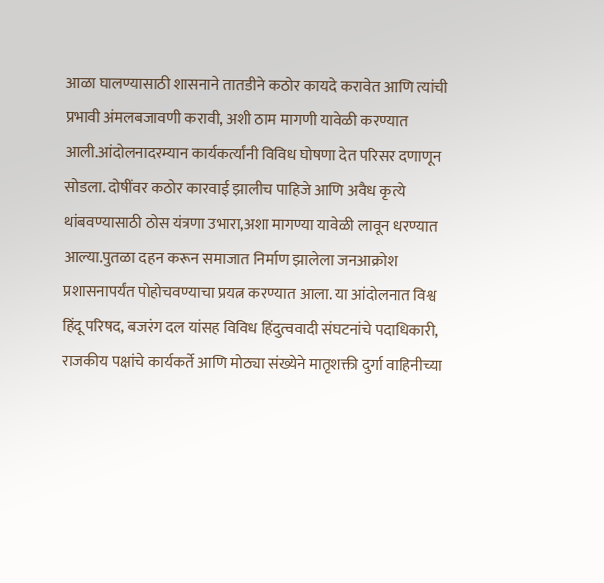आळा घालण्यासाठी शासनाने तातडीने कठोर कायदे करावेत आणि त्यांची प्रभावी अंमलबजावणी करावी, अशी ठाम मागणी यावेळी करण्यात आली.आंदोलनादरम्यान कार्यकर्त्यांनी विविध घोषणा देत परिसर दणाणून सोडला. दोषींवर कठोर कारवाई झालीच पाहिजे आणि अवैध कृत्ये थांबवण्यासाठी ठोस यंत्रणा उभारा,अशा मागण्या यावेळी लावून धरण्यात आल्या.पुतळा दहन करून समाजात निर्माण झालेला जनआक्रोश प्रशासनापर्यंत पोहोचवण्याचा प्रयत्न करण्यात आला. या आंदोलनात विश्व हिंदू परिषद, बजरंग दल यांसह विविध हिंदुत्ववादी संघटनांचे पदाधिकारी, राजकीय पक्षांचे कार्यकर्ते आणि मोठ्या संख्येने मातृशक्ती दुर्गा वाहिनीच्या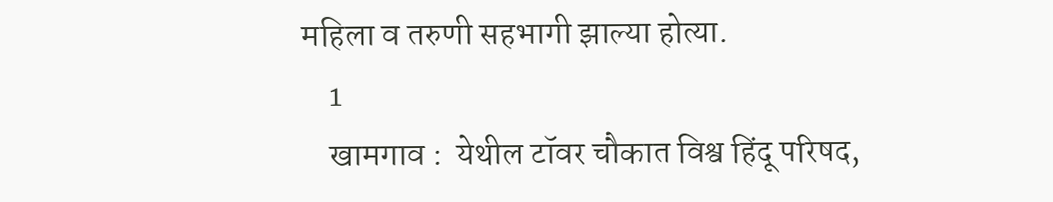महिला व तरुणी सहभागी झाल्या होत्या.
    1
    खामगाव :  येथील टॉवर चौकात विश्व हिंदू परिषद,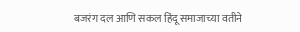बजरंग दल आणि सकल हिंदू समाजाच्या वतीने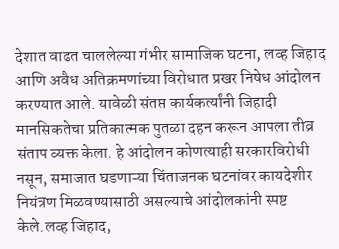देशात वाढत चाललेल्या गंभीर सामाजिक घटना, लव्ह जिहाद आणि अवैध अतिक्रमणांच्या विरोधात प्रखर निषेध आंदोलन करण्यात आले. यावेळी संतप्त कार्यकर्त्यांनी जिहादी मानसिकतेचा प्रतिकात्मक पुतळा दहन करून आपला तीव्र संताप व्यक्त केला. हे आंदोलन कोणत्याही सरकारविरोधी नसून, समाजात घडणाऱ्या चिंताजनक घटनांवर कायदेशीर नियंत्रण मिळवण्यासाठी असल्याचे आंदोलकांनी स्पष्ट केले.लव्ह जिहाद,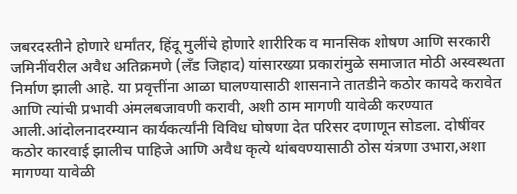जबरदस्तीने होणारे धर्मांतर, हिंदू मुलींचे होणारे शारीरिक व मानसिक शोषण आणि सरकारी जमिनींवरील अवैध अतिक्रमणे (लँड जिहाद) यांसारख्या प्रकारांमुळे समाजात मोठी अस्वस्थता निर्माण झाली आहे. या प्रवृत्तींना आळा घालण्यासाठी शासनाने तातडीने कठोर कायदे करावेत आणि त्यांची प्रभावी अंमलबजावणी करावी, अशी ठाम मागणी यावेळी करण्यात आली.आंदोलनादरम्यान कार्यकर्त्यांनी विविध घोषणा देत परिसर दणाणून सोडला. दोषींवर कठोर कारवाई झालीच पाहिजे आणि अवैध कृत्ये थांबवण्यासाठी ठोस यंत्रणा उभारा,अशा मागण्या यावेळी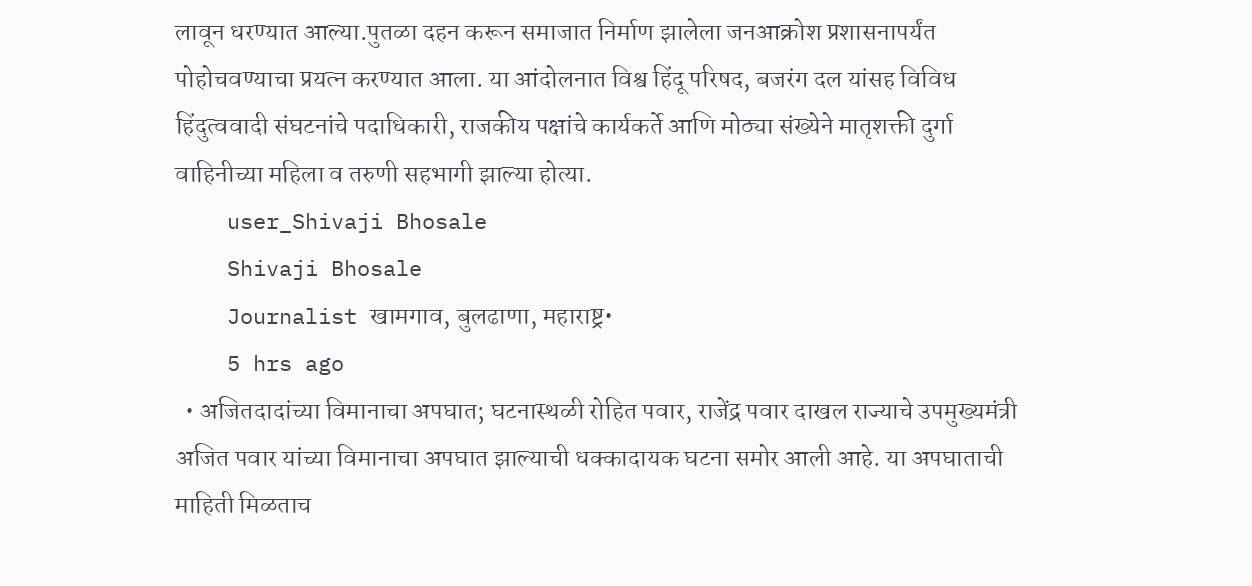लावून धरण्यात आल्या.पुतळा दहन करून समाजात निर्माण झालेला जनआक्रोश प्रशासनापर्यंत पोहोचवण्याचा प्रयत्न करण्यात आला. या आंदोलनात विश्व हिंदू परिषद, बजरंग दल यांसह विविध हिंदुत्ववादी संघटनांचे पदाधिकारी, राजकीय पक्षांचे कार्यकर्ते आणि मोठ्या संख्येने मातृशक्ती दुर्गा वाहिनीच्या महिला व तरुणी सहभागी झाल्या होत्या.
    user_Shivaji Bhosale
    Shivaji Bhosale
    Journalist खामगाव, बुलढाणा, महाराष्ट्र•
    5 hrs ago
  • अजितदादांच्या विमानाचा अपघात; घटनास्थळी रोहित पवार, राजेंद्र पवार दाखल राज्याचे उपमुख्यमंत्री अजित पवार यांच्या विमानाचा अपघात झाल्याची धक्कादायक घटना समोर आली आहे. या अपघाताची माहिती मिळताच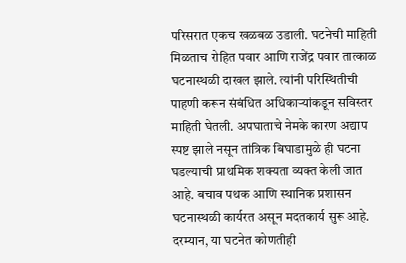परिसरात एकच खळबळ उडाली. घटनेची माहिती मिळताच रोहित पवार आणि राजेंद्र पवार तात्काळ घटनास्थळी दाखल झाले. त्यांनी परिस्थितीची पाहणी करून संबंधित अधिकाऱ्यांकडून सविस्तर माहिती घेतली. अपघाताचे नेमके कारण अद्याप स्पष्ट झाले नसून तांत्रिक बिघाडामुळे ही घटना घडल्याची प्राथमिक शक्यता व्यक्त केली जात आहे. बचाव पथक आणि स्थानिक प्रशासन घटनास्थळी कार्यरत असून मदतकार्य सुरू आहे. दरम्यान, या घटनेत कोणतीही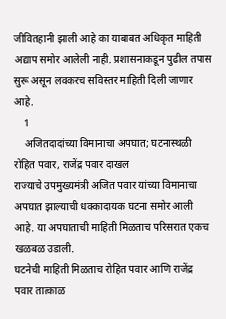जीवितहानी झाली आहे का याबाबत अधिकृत माहिती अद्याप समोर आलेली नाही. प्रशासनाकडून पुढील तपास सुरू असून लवकरच सविस्तर माहिती दिली जाणार आहे.
    1
    अजितदादांच्या विमानाचा अपघात; घटनास्थळी रोहित पवार, राजेंद्र पवार दाखल
राज्याचे उपमुख्यमंत्री अजित पवार यांच्या विमानाचा अपघात झाल्याची धक्कादायक घटना समोर आली आहे. या अपघाताची माहिती मिळताच परिसरात एकच खळबळ उडाली.
घटनेची माहिती मिळताच रोहित पवार आणि राजेंद्र पवार तात्काळ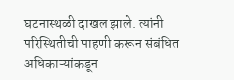घटनास्थळी दाखल झाले. त्यांनी परिस्थितीची पाहणी करून संबंधित अधिकाऱ्यांकडून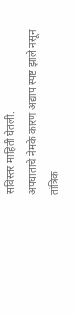सविस्तर माहिती घेतली.
अपघाताचे नेमके कारण अद्याप स्पष्ट झाले नसून तांत्रिक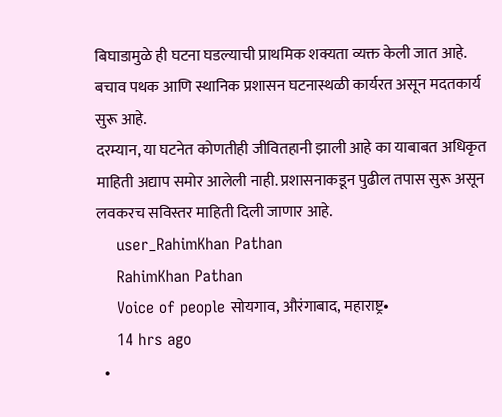बिघाडामुळे ही घटना घडल्याची प्राथमिक शक्यता व्यक्त केली जात आहे. बचाव पथक आणि स्थानिक प्रशासन घटनास्थळी कार्यरत असून मदतकार्य सुरू आहे.
दरम्यान, या घटनेत कोणतीही जीवितहानी झाली आहे का याबाबत अधिकृत माहिती अद्याप समोर आलेली नाही. प्रशासनाकडून पुढील तपास सुरू असून लवकरच सविस्तर माहिती दिली जाणार आहे.
    user_RahimKhan Pathan
    RahimKhan Pathan
    Voice of people सोयगाव, औरंगाबाद, महाराष्ट्र•
    14 hrs ago
  •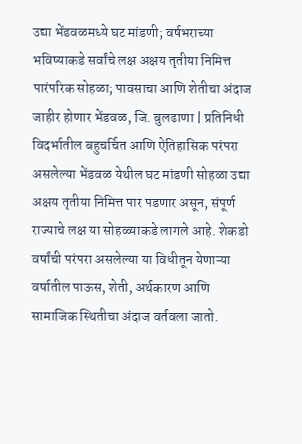उद्या भेंडवळमध्ये घट मांडणी; वर्षभराच्या भविष्याकडे सर्वांचे लक्ष अक्षय तृतीया निमित्त पारंपरिक सोहळा; पावसाचा आणि शेतीचा अंदाज जाहीर होणार भेंडवळ, जि. बुलढाणा | प्रतिनिधी विदर्भातील बहुचर्चित आणि ऐतिहासिक परंपरा असलेल्या भेंडवळ येथील घट मांडणी सोहळा उद्या अक्षय तृतीया निमित्त पार पडणार असून, संपूर्ण राज्याचे लक्ष या सोहळ्याकडे लागले आहे. शेकडो वर्षांची परंपरा असलेल्या या विधीतून येणाऱ्या वर्षातील पाऊस, शेती, अर्थकारण आणि सामाजिक स्थितीचा अंदाज वर्तवला जातो.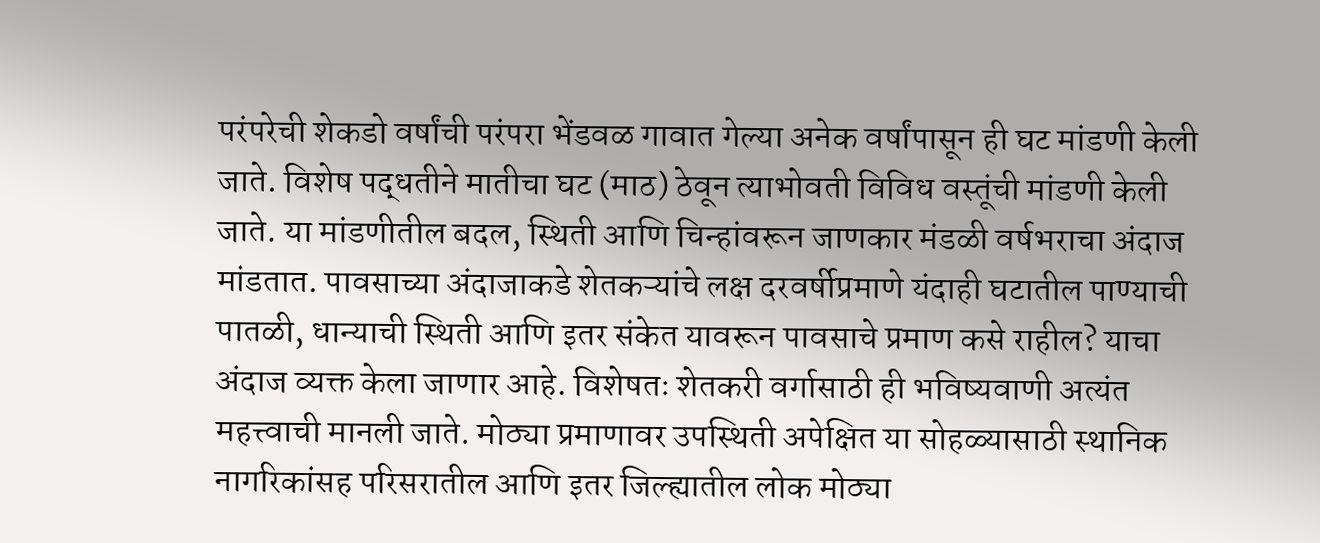परंपरेची शेकडो वर्षांची परंपरा भेंडवळ गावात गेल्या अनेक वर्षांपासून ही घट मांडणी केली जाते. विशेष पद्धतीने मातीचा घट (माठ) ठेवून त्याभोवती विविध वस्तूंची मांडणी केली जाते. या मांडणीतील बदल, स्थिती आणि चिन्हांवरून जाणकार मंडळी वर्षभराचा अंदाज मांडतात. पावसाच्या अंदाजाकडे शेतकऱ्यांचे लक्ष दरवर्षीप्रमाणे यंदाही घटातील पाण्याची पातळी, धान्याची स्थिती आणि इतर संकेत यावरून पावसाचे प्रमाण कसे राहील? याचा अंदाज व्यक्त केला जाणार आहे. विशेषतः शेतकरी वर्गासाठी ही भविष्यवाणी अत्यंत महत्त्वाची मानली जाते. मोठ्या प्रमाणावर उपस्थिती अपेक्षित या सोहळ्यासाठी स्थानिक नागरिकांसह परिसरातील आणि इतर जिल्ह्यातील लोक मोठ्या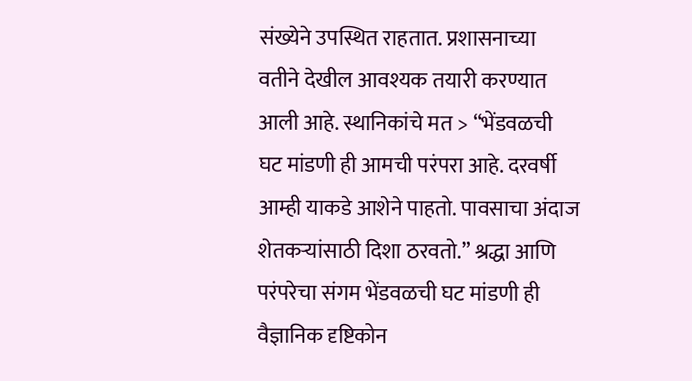संख्येने उपस्थित राहतात. प्रशासनाच्या वतीने देखील आवश्यक तयारी करण्यात आली आहे. स्थानिकांचे मत > “भेंडवळची घट मांडणी ही आमची परंपरा आहे. दरवर्षी आम्ही याकडे आशेने पाहतो. पावसाचा अंदाज शेतकऱ्यांसाठी दिशा ठरवतो.” श्रद्धा आणि परंपरेचा संगम भेंडवळची घट मांडणी ही वैज्ञानिक दृष्टिकोन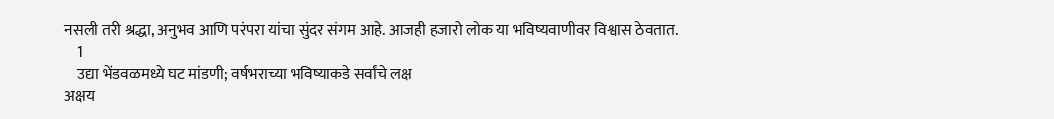नसली तरी श्रद्धा, अनुभव आणि परंपरा यांचा सुंदर संगम आहे. आजही हजारो लोक या भविष्यवाणीवर विश्वास ठेवतात.
    1
    उद्या भेंडवळमध्ये घट मांडणी; वर्षभराच्या भविष्याकडे सर्वांचे लक्ष
अक्षय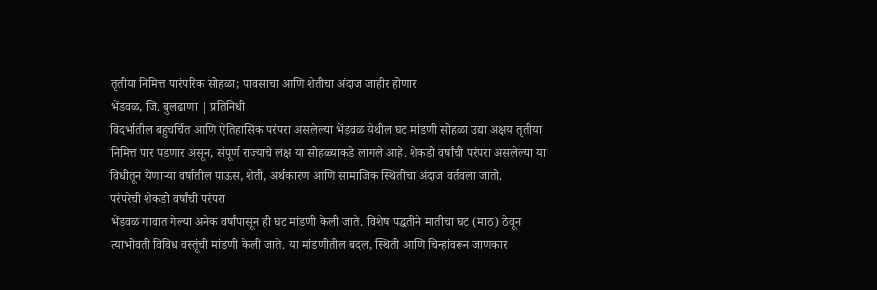तृतीया निमित्त पारंपरिक सोहळा; पावसाचा आणि शेतीचा अंदाज जाहीर होणार
भेंडवळ, जि. बुलढाणा | प्रतिनिधी
विदर्भातील बहुचर्चित आणि ऐतिहासिक परंपरा असलेल्या भेंडवळ येथील घट मांडणी सोहळा उद्या अक्षय तृतीया निमित्त पार पडणार असून, संपूर्ण राज्याचे लक्ष या सोहळ्याकडे लागले आहे. शेकडो वर्षांची परंपरा असलेल्या या विधीतून येणाऱ्या वर्षातील पाऊस, शेती, अर्थकारण आणि सामाजिक स्थितीचा अंदाज वर्तवला जातो.
परंपरेची शेकडो वर्षांची परंपरा
भेंडवळ गावात गेल्या अनेक वर्षांपासून ही घट मांडणी केली जाते. विशेष पद्धतीने मातीचा घट (माठ) ठेवून त्याभोवती विविध वस्तूंची मांडणी केली जाते. या मांडणीतील बदल, स्थिती आणि चिन्हांवरून जाणकार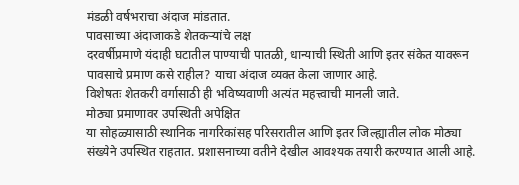मंडळी वर्षभराचा अंदाज मांडतात.
पावसाच्या अंदाजाकडे शेतकऱ्यांचे लक्ष
दरवर्षीप्रमाणे यंदाही घटातील पाण्याची पातळी, धान्याची स्थिती आणि इतर संकेत यावरून पावसाचे प्रमाण कसे राहील? याचा अंदाज व्यक्त केला जाणार आहे.
विशेषतः शेतकरी वर्गासाठी ही भविष्यवाणी अत्यंत महत्त्वाची मानली जाते.
मोठ्या प्रमाणावर उपस्थिती अपेक्षित
या सोहळ्यासाठी स्थानिक नागरिकांसह परिसरातील आणि इतर जिल्ह्यातील लोक मोठ्या संख्येने उपस्थित राहतात. प्रशासनाच्या वतीने देखील आवश्यक तयारी करण्यात आली आहे.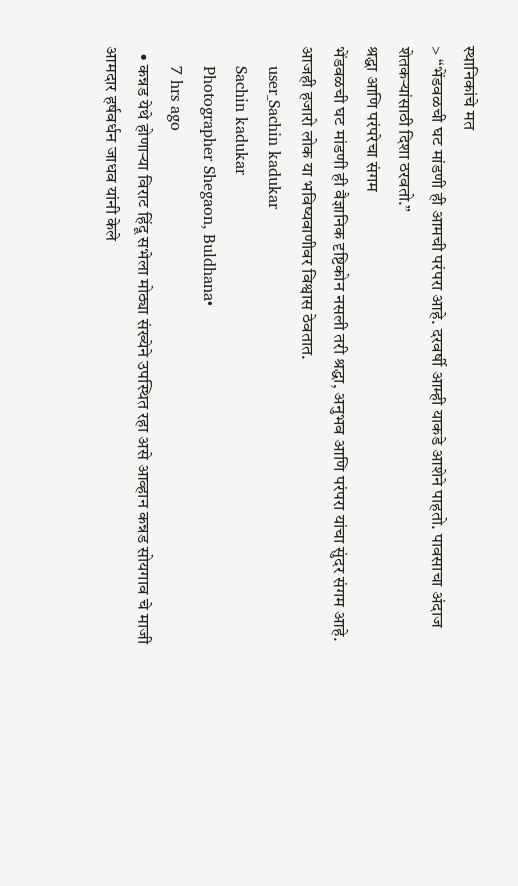स्थानिकांचे मत
> “भेंडवळची घट मांडणी ही आमची परंपरा आहे. दरवर्षी आम्ही याकडे आशेने पाहतो. पावसाचा अंदाज शेतकऱ्यांसाठी दिशा ठरवतो.”
श्रद्धा आणि परंपरेचा संगम
भेंडवळची घट मांडणी ही वैज्ञानिक दृष्टिकोन नसली तरी श्रद्धा, अनुभव आणि परंपरा यांचा सुंदर संगम आहे. आजही हजारो लोक या भविष्यवाणीवर विश्वास ठेवतात.
    user_Sachin kadukar
    Sachin kadukar
    Photographer Shegaon, Buldhana•
    7 hrs ago
  • कन्नड येथे होणाऱ्या विराट हिंदू सभेला मोठ्या संख्येने उपस्थित रहा असे आव्हान कन्नड सोयगाव चे माजी आमदार हर्षवर्धन जाधव यांनी केले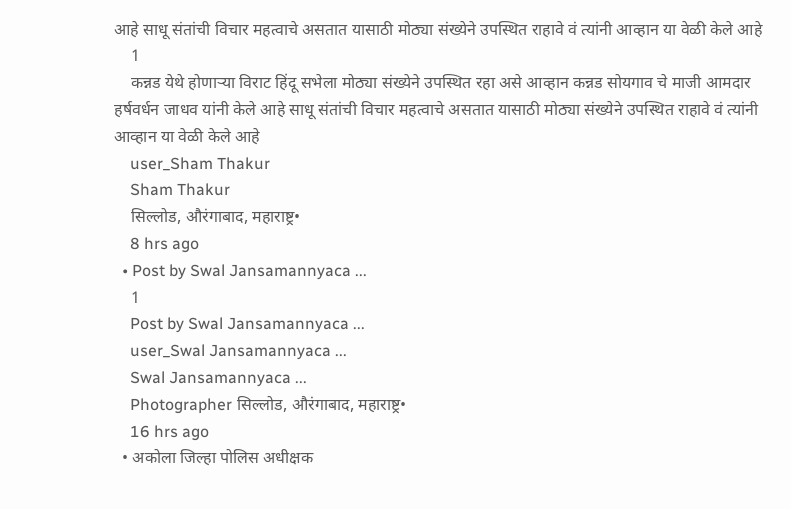आहे साधू संतांची विचार महत्वाचे असतात यासाठी मोठ्या संख्येने उपस्थित राहावे वं त्यांनी आव्हान या वेळी केले आहे
    1
    कन्नड येथे होणाऱ्या विराट हिंदू सभेला मोठ्या संख्येने उपस्थित रहा असे आव्हान कन्नड सोयगाव चे माजी आमदार हर्षवर्धन जाधव यांनी केले आहे साधू संतांची विचार महत्वाचे असतात यासाठी मोठ्या संख्येने उपस्थित राहावे वं त्यांनी आव्हान या वेळी केले आहे
    user_Sham Thakur
    Sham Thakur
    सिल्लोड, औरंगाबाद, महाराष्ट्र•
    8 hrs ago
  • Post by Swal Jansamannyaca ...
    1
    Post by Swal Jansamannyaca ...
    user_Swal Jansamannyaca ...
    Swal Jansamannyaca ...
    Photographer सिल्लोड, औरंगाबाद, महाराष्ट्र•
    16 hrs ago
  • अकोला जिल्हा पोलिस अधीक्षक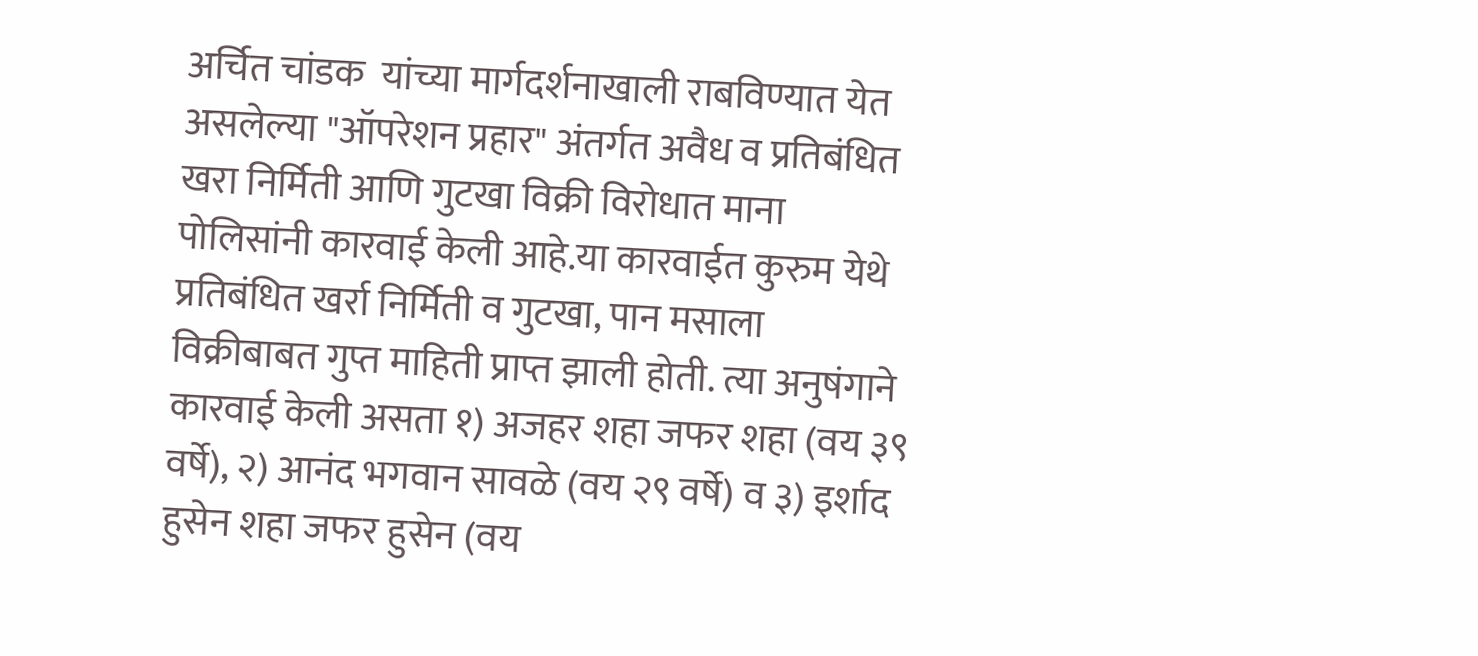अर्चित चांडक  यांच्या मार्गदर्शनाखाली राबविण्यात येत असलेल्या "ऑपरेशन प्रहार" अंतर्गत अवैध व प्रतिबंधित खरा निर्मिती आणि गुटखा विक्री विरोधात माना पोलिसांनी कारवाई केली आहे.या कारवाईत कुरुम येथे प्रतिबंधित खर्रा निर्मिती व गुटखा, पान मसाला विक्रीबाबत गुप्त माहिती प्राप्त झाली होती. त्या अनुषंगाने कारवाई केली असता १) अजहर शहा जफर शहा (वय ३९ वर्षे), २) आनंद भगवान सावळे (वय २९ वर्षे) व ३) इर्शाद हुसेन शहा जफर हुसेन (वय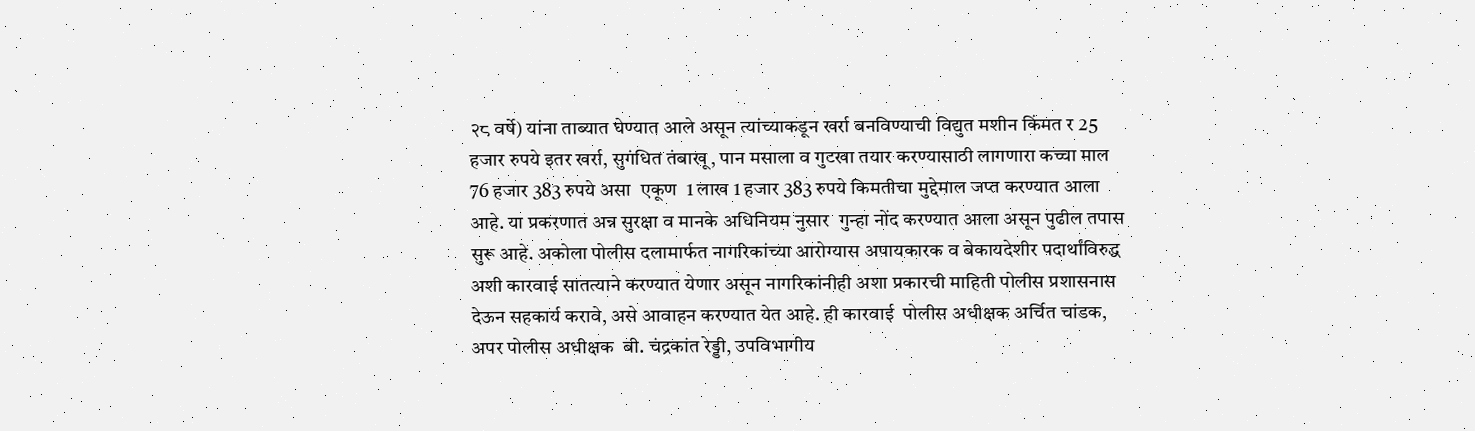२८ वर्षे) यांना ताब्यात घेण्यात आले असून त्यांच्याकडून खर्रा बनविण्याची विद्युत मशीन किंमत र 25 हजार रुपये इतर खर्रा, सुगंधित तंबाखू, पान मसाला व गुटखा तयार करण्यासाठी लागणारा कच्चा माल 76 हजार 383 रुपये असा  एकूण  1 लाख 1 हजार 383 रुपये किमतीचा मुद्देमाल जप्त करण्यात आला आहे. या प्रकरणात अन्न सुरक्षा व मानके अधिनियम नुसार  गुन्हा नोंद करण्यात आला असून पुढील तपास सुरू आहे. अकोला पोलीस दलामार्फत नागरिकांच्या आरोग्यास अपायकारक व बेकायदेशीर पदार्थांविरुद्ध अशी कारवाई सातत्याने करण्यात येणार असून नागरिकांनीही अशा प्रकारची माहिती पोलीस प्रशासनास देऊन सहकार्य करावे, असे आवाहन करण्यात येत आहे. ही कारवाई  पोलीस अधीक्षक अर्चित चांडक, अपर पोलीस अधीक्षक  बी. चंद्रकांत रेड्डी, उपविभागीय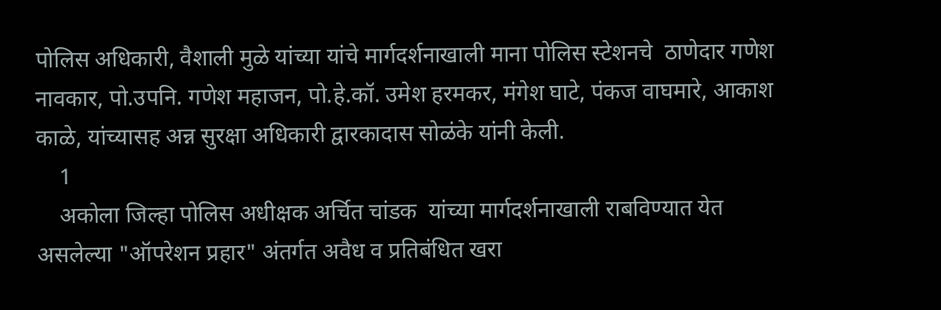पोलिस अधिकारी, वैशाली मुळे यांच्या यांचे मार्गदर्शनाखाली माना पोलिस स्टेशनचे  ठाणेदार गणेश नावकार, पो.उपनि. गणेश महाजन, पो.हे.कॉ. उमेश हरमकर, मंगेश घाटे, पंकज वाघमारे, आकाश काळे, यांच्यासह अन्न सुरक्षा अधिकारी द्वारकादास सोळंके यांनी केली.
    1
    अकोला जिल्हा पोलिस अधीक्षक अर्चित चांडक  यांच्या मार्गदर्शनाखाली राबविण्यात येत असलेल्या "ऑपरेशन प्रहार" अंतर्गत अवैध व प्रतिबंधित खरा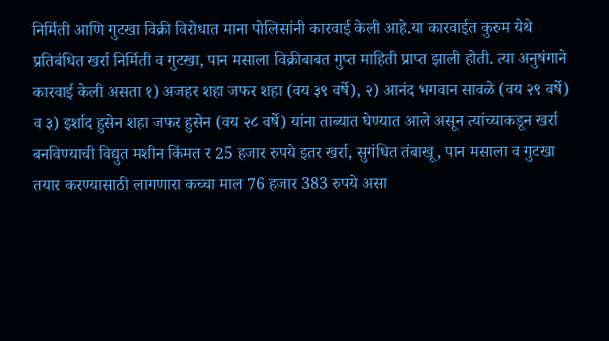निर्मिती आणि गुटखा विक्री विरोधात माना पोलिसांनी कारवाई केली आहे.या कारवाईत कुरुम येथे प्रतिबंधित खर्रा निर्मिती व गुटखा, पान मसाला विक्रीबाबत गुप्त माहिती प्राप्त झाली होती. त्या अनुषंगाने कारवाई केली असता १) अजहर शहा जफर शहा (वय ३९ वर्षे), २) आनंद भगवान सावळे (वय २९ वर्षे) व ३) इर्शाद हुसेन शहा जफर हुसेन (वय २८ वर्षे) यांना ताब्यात घेण्यात आले असून त्यांच्याकडून खर्रा बनविण्याची विद्युत मशीन किंमत र 25 हजार रुपये इतर खर्रा, सुगंधित तंबाखू, पान मसाला व गुटखा तयार करण्यासाठी लागणारा कच्चा माल 76 हजार 383 रुपये असा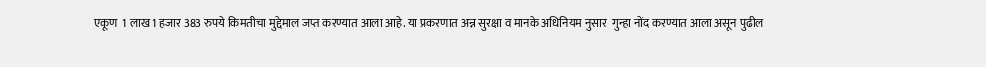एकूण  1 लाख 1 हजार 383 रुपये किमतीचा मुद्देमाल जप्त करण्यात आला आहे. या प्रकरणात अन्न सुरक्षा व मानके अधिनियम नुसार  गुन्हा नोंद करण्यात आला असून पुढील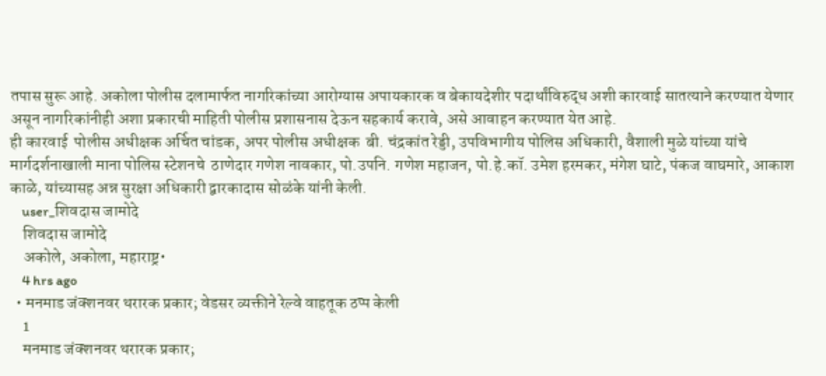तपास सुरू आहे. अकोला पोलीस दलामार्फत नागरिकांच्या आरोग्यास अपायकारक व बेकायदेशीर पदार्थांविरुद्ध अशी कारवाई सातत्याने करण्यात येणार असून नागरिकांनीही अशा प्रकारची माहिती पोलीस प्रशासनास देऊन सहकार्य करावे, असे आवाहन करण्यात येत आहे.
ही कारवाई  पोलीस अधीक्षक अर्चित चांडक, अपर पोलीस अधीक्षक  बी. चंद्रकांत रेड्डी, उपविभागीय पोलिस अधिकारी, वैशाली मुळे यांच्या यांचे मार्गदर्शनाखाली माना पोलिस स्टेशनचे  ठाणेदार गणेश नावकार, पो.उपनि. गणेश महाजन, पो.हे.कॉ. उमेश हरमकर, मंगेश घाटे, पंकज वाघमारे, आकाश काळे, यांच्यासह अन्न सुरक्षा अधिकारी द्वारकादास सोळंके यांनी केली.
    user_शिवदास जामोदे
    शिवदास जामोदे
    अकोले, अकोला, महाराष्ट्र•
    4 hrs ago
  • मनमाड जंक्शनवर थरारक प्रकार; वेडसर व्यक्तीने रेल्वे वाहतूक ठप्प केली
    1
    मनमाड जंक्शनवर थरारक प्रकार;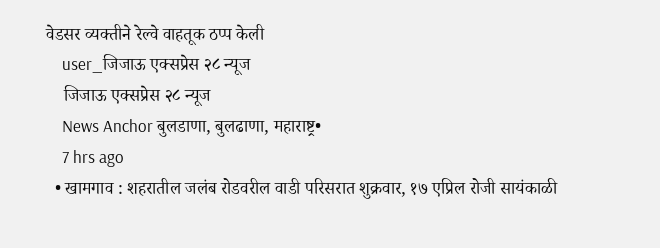वेडसर व्यक्तीने रेल्वे वाहतूक ठप्प केली
    user_जिजाऊ एक्सप्रेस २८ न्यूज
    जिजाऊ एक्सप्रेस २८ न्यूज
    News Anchor बुलडाणा, बुलढाणा, महाराष्ट्र•
    7 hrs ago
  • खामगाव : शहरातील जलंब रोडवरील वाडी परिसरात शुक्रवार, १७ एप्रिल रोजी सायंकाळी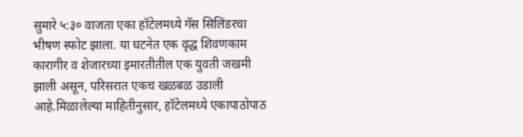सुमारे ५:३० वाजता एका हॉटेलमध्ये गॅस सिलिंडरचा भीषण स्फोट झाला. या घटनेत एक वृद्ध शिवणकाम कारागीर व शेजारच्या इमारतीतील एक युवती जखमी झाली असून, परिसरात एकच खळबळ उडाली आहे.मिळालेल्या माहितीनुसार, हॉटेलमध्ये एकापाठोपाठ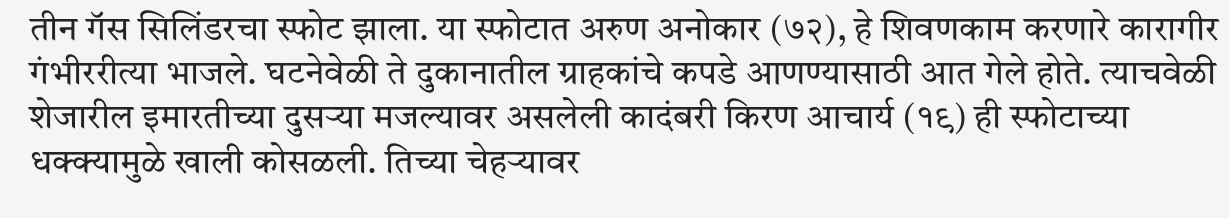तीन गॅस सिलिंडरचा स्फोट झाला. या स्फोटात अरुण अनोकार (७२), हे शिवणकाम करणारे कारागीर गंभीररीत्या भाजले. घटनेवेळी ते दुकानातील ग्राहकांचे कपडे आणण्यासाठी आत गेले होते. त्याचवेळी शेजारील इमारतीच्या दुसऱ्या मजल्यावर असलेली कादंबरी किरण आचार्य (१९) ही स्फोटाच्या धक्क्यामुळे खाली कोसळली. तिच्या चेहऱ्यावर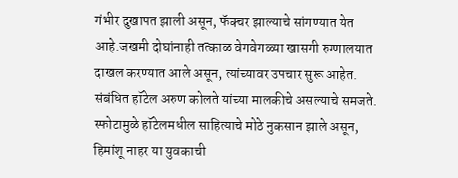गंभीर दुखापत झाली असून, फॅक्चर झाल्याचे सांगण्यात येत आहे.जखमी दोघांनाही तत्काळ वेगवेगळ्या खासगी रुग्णालयात दाखल करण्यात आले असून, त्यांच्यावर उपचार सुरू आहेत. संबंधित हॉटेल अरुण कोलते यांच्या मालकीचे असल्याचे समजते. स्फोटामुळे हॉटेलमधील साहित्याचे मोठे नुकसान झाले असून, हिमांशू नाहर या युवकाची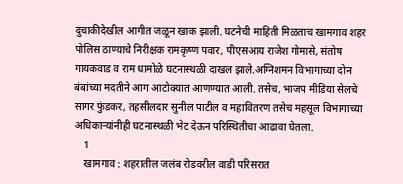दुचाकीदेखील आगीत जळून खाक झाली. घटनेची माहिती मिळताच खामगाव शहर पोलिस ठाण्याचे निरीक्षक रामकृष्ण पवार, पीएसआय राजेश गोमासे, संतोष गायकवाड व राम धामोळे घटनास्थळी दाखल झाले.अग्निशमन विभागाच्या दोन बंबांच्या मदतीने आग आटोक्यात आणण्यात आली. तसेच, भाजप मीडिया सेलचे सागर फुंडकर, तहसीलदार सुनील पाटील व महावितरण तसेच महसूल विभागाच्या अधिकाऱ्यांनीही घटनास्थळी भेट देऊन परिस्थितीचा आढावा घेतला.
    1
    खामगाव : शहरातील जलंब रोडवरील वाडी परिसरात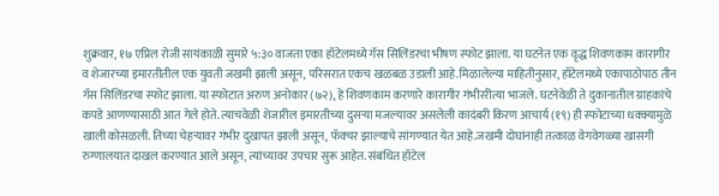शुक्रवार, १७ एप्रिल रोजी सायंकाळी सुमारे ५:३० वाजता एका हॉटेलमध्ये गॅस सिलिंडरचा भीषण स्फोट झाला. या घटनेत एक वृद्ध शिवणकाम कारागीर व शेजारच्या इमारतीतील एक युवती जखमी झाली असून, परिसरात एकच खळबळ उडाली आहे.मिळालेल्या माहितीनुसार, हॉटेलमध्ये एकापाठोपाठ तीन गॅस सिलिंडरचा स्फोट झाला. या स्फोटात अरुण अनोकार (७२), हे शिवणकाम करणारे कारागीर गंभीररीत्या भाजले. घटनेवेळी ते दुकानातील ग्राहकांचे कपडे आणण्यासाठी आत गेले होते. त्याचवेळी शेजारील इमारतीच्या दुसऱ्या मजल्यावर असलेली कादंबरी किरण आचार्य (१९) ही स्फोटाच्या धक्क्यामुळे खाली कोसळली. तिच्या चेहऱ्यावर गंभीर दुखापत झाली असून, फॅक्चर झाल्याचे सांगण्यात येत आहे.जखमी दोघांनाही तत्काळ वेगवेगळ्या खासगी रुग्णालयात दाखल करण्यात आले असून, त्यांच्यावर उपचार सुरू आहेत. संबंधित हॉटेल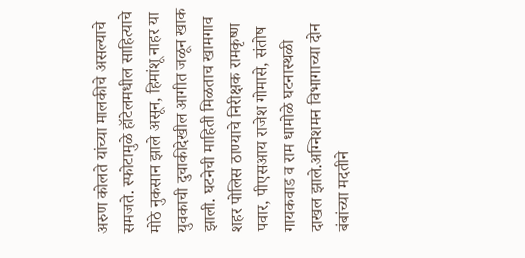अरुण कोलते यांच्या मालकीचे असल्याचे समजते. स्फोटामुळे हॉटेलमधील साहित्याचे मोठे नुकसान झाले असून, हिमांशू नाहर या युवकाची दुचाकीदेखील आगीत जळून खाक झाली. घटनेची माहिती मिळताच खामगाव शहर पोलिस ठाण्याचे निरीक्षक रामकृष्ण पवार, पीएसआय राजेश गोमासे, संतोष गायकवाड व राम धामोळे घटनास्थळी दाखल झाले.अग्निशमन विभागाच्या दोन बंबांच्या मदतीने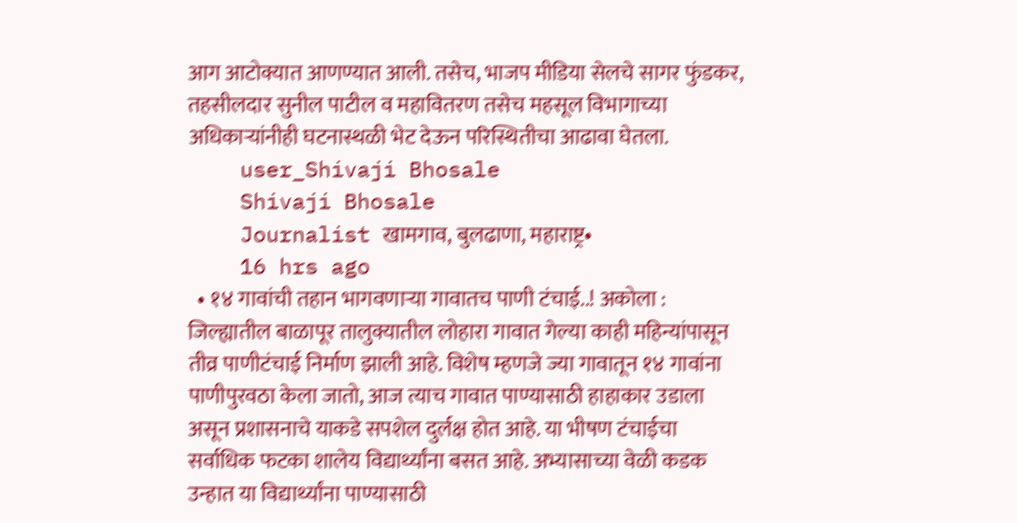आग आटोक्यात आणण्यात आली. तसेच, भाजप मीडिया सेलचे सागर फुंडकर, तहसीलदार सुनील पाटील व महावितरण तसेच महसूल विभागाच्या अधिकाऱ्यांनीही घटनास्थळी भेट देऊन परिस्थितीचा आढावा घेतला.
    user_Shivaji Bhosale
    Shivaji Bhosale
    Journalist खामगाव, बुलढाणा, महाराष्ट्र•
    16 hrs ago
  • १४ गावांची तहान भागवणाऱ्या गावातच पाणी टंचाई..! अकोला : जिल्ह्यातील बाळापूर तालुक्यातील लोहारा गावात गेल्या काही महिन्यांपासून तीव्र पाणीटंचाई निर्माण झाली आहे. विशेष म्हणजे ज्या गावातून १४ गावांना पाणीपुरवठा केला जातो, आज त्याच गावात पाण्यासाठी हाहाकार उडाला असून प्रशासनाचे याकडे सपशेल दुर्लक्ष होत आहे. या भीषण टंचाईचा सर्वाधिक फटका शालेय विद्यार्थ्यांना बसत आहे. अभ्यासाच्या वेळी कडक उन्हात या विद्यार्थ्यांना पाण्यासाठी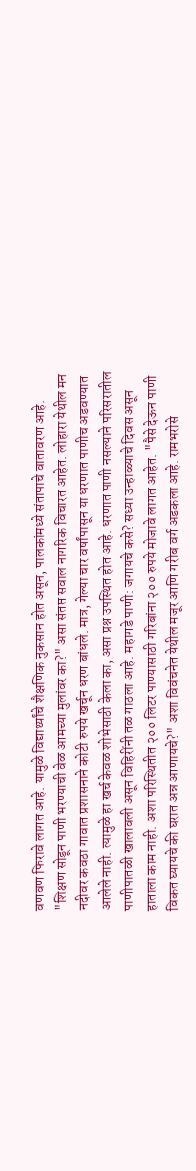वणवण फिरावे लागत आहे. यामुळे विद्यार्थ्यांचे शैक्षणिक नुकसान होत असून, पालकांमध्ये संतापाचे वातावरण आहे. "शिक्षण सोडून पाणी भरण्याची वेळ आमच्या मुलांवर का?" असा संतप्त सवाल नागरिक विचारत आहेत. लोहारा येथील मन नदीवर कवठा गावात प्रशासनाने कोटी रुपये खर्चून धरण बांधले. मात्र, गेल्या चार वर्षांपासून या धरणात पाणीच अडवण्यात आलेले नाही. त्यामुळे हा खर्च केवळ शोभेसाठी केला का, असा प्रश्न उपस्थित होत आहे. धरणात पाणी नसल्याने परिसरातील पाणीपातळी खालावली असून विहिरींनी तळ गाठला आहे. महागडे पाणी: जगायचे कसे? सध्या उन्हाळ्याचे दिवस असून हाताला काम नाही. अशा परिस्थितीत २०० लिटर पाण्यासाठी गरिबांना २०० रुपये मोजावे लागत आहेत. "पैसे देऊन पाणी विकत घ्यायचे की घरात अन्न आणायचे?" अशा विवंचनेत येथील मजूर आणि गरीब वर्ग अडकला आहे. रामभरोसे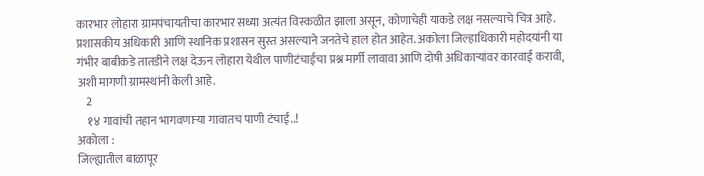कारभार लोहारा ग्रामपंचायतीचा कारभार सध्या अत्यंत विस्कळीत झाला असून, कोणाचेही याकडे लक्ष नसल्याचे चित्र आहे. प्रशासकीय अधिकारी आणि स्थानिक प्रशासन सुस्त असल्याने जनतेचे हाल होत आहेत. अकोला जिल्हाधिकारी महोदयांनी या गंभीर बाबीकडे तातडीने लक्ष देऊन लोहारा येथील पाणीटंचाईचा प्रश्न मार्गी लावावा आणि दोषी अधिकाऱ्यांवर कारवाई करावी, अशी मागणी ग्रामस्थांनी केली आहे.
    2
    १४ गावांची तहान भागवणाऱ्या गावातच पाणी टंचाई..!
अकोला :
जिल्ह्यातील बाळापूर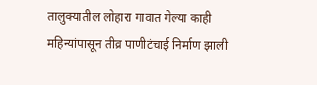तालुक्यातील लोहारा गावात गेल्या काही महिन्यांपासून तीव्र पाणीटंचाई निर्माण झाली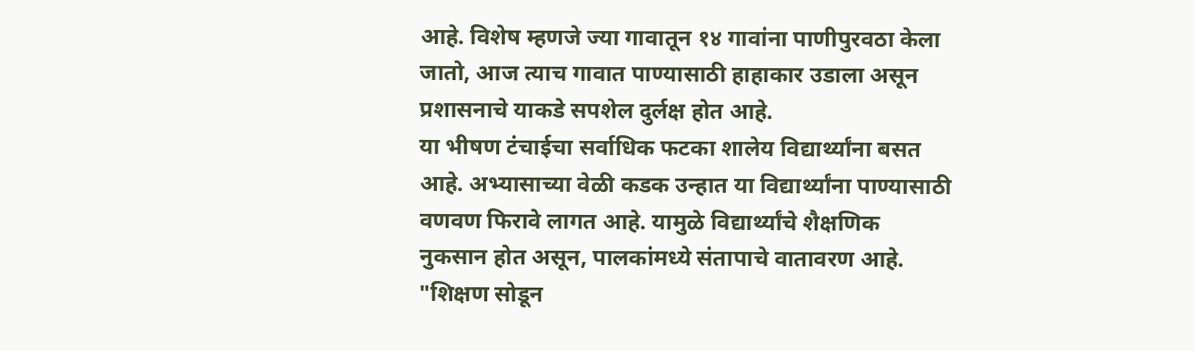आहे. विशेष म्हणजे ज्या गावातून १४ गावांना पाणीपुरवठा केला जातो, आज त्याच गावात पाण्यासाठी हाहाकार उडाला असून प्रशासनाचे याकडे सपशेल दुर्लक्ष होत आहे.
या भीषण टंचाईचा सर्वाधिक फटका शालेय विद्यार्थ्यांना बसत आहे. अभ्यासाच्या वेळी कडक उन्हात या विद्यार्थ्यांना पाण्यासाठी वणवण फिरावे लागत आहे. यामुळे विद्यार्थ्यांचे शैक्षणिक नुकसान होत असून, पालकांमध्ये संतापाचे वातावरण आहे. "शिक्षण सोडून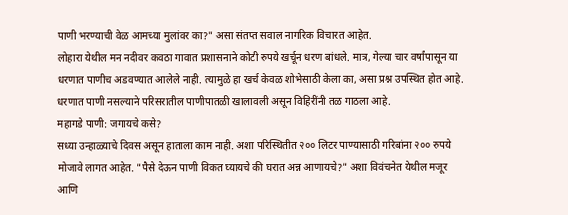पाणी भरण्याची वेळ आमच्या मुलांवर का?" असा संतप्त सवाल नागरिक विचारत आहेत.
लोहारा येथील मन नदीवर कवठा गावात प्रशासनाने कोटी रुपये खर्चून धरण बांधले. मात्र, गेल्या चार वर्षांपासून या धरणात पाणीच अडवण्यात आलेले नाही. त्यामुळे हा खर्च केवळ शोभेसाठी केला का, असा प्रश्न उपस्थित होत आहे. धरणात पाणी नसल्याने परिसरातील पाणीपातळी खालावली असून विहिरींनी तळ गाठला आहे.
महागडे पाणी: जगायचे कसे?
सध्या उन्हाळ्याचे दिवस असून हाताला काम नाही. अशा परिस्थितीत २०० लिटर पाण्यासाठी गरिबांना २०० रुपये मोजावे लागत आहेत. "पैसे देऊन पाणी विकत घ्यायचे की घरात अन्न आणायचे?" अशा विवंचनेत येथील मजूर आणि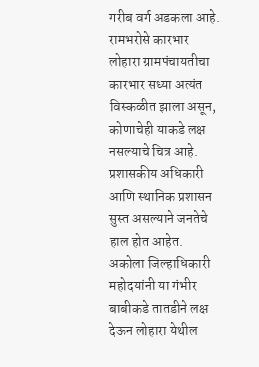गरीब वर्ग अडकला आहे.
रामभरोसे कारभार
लोहारा ग्रामपंचायतीचा कारभार सध्या अत्यंत विस्कळीत झाला असून, कोणाचेही याकडे लक्ष नसल्याचे चित्र आहे. प्रशासकीय अधिकारी आणि स्थानिक प्रशासन सुस्त असल्याने जनतेचे हाल होत आहेत.
अकोला जिल्हाधिकारी महोदयांनी या गंभीर बाबीकडे तातडीने लक्ष देऊन लोहारा येथील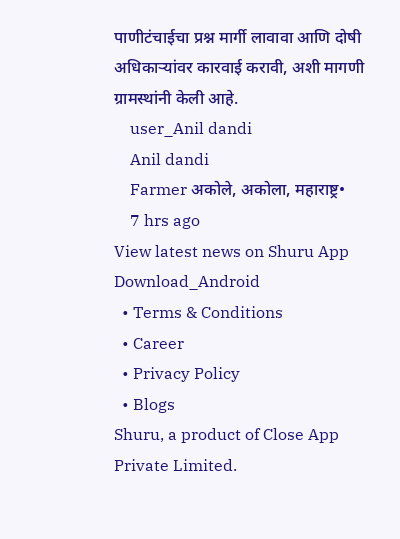पाणीटंचाईचा प्रश्न मार्गी लावावा आणि दोषी अधिकाऱ्यांवर कारवाई करावी, अशी मागणी ग्रामस्थांनी केली आहे.
    user_Anil dandi
    Anil dandi
    Farmer अकोले, अकोला, महाराष्ट्र•
    7 hrs ago
View latest news on Shuru App
Download_Android
  • Terms & Conditions
  • Career
  • Privacy Policy
  • Blogs
Shuru, a product of Close App Private Limited.